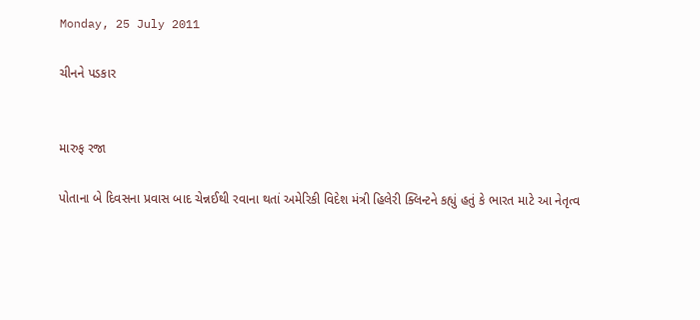Monday, 25 July 2011

ચીનને પડકાર


મારુફ રજા

પોતાના બે દિવસના પ્રવાસ બાદ ચેન્નઈથી રવાના થતાં અમેરિકી વિદેશ મંત્રી હિલેરી ક્લિન્ટને કહ્યું હતું કે ભારત માટે આ નેતૃત્વ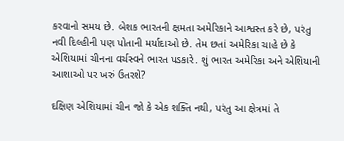કરવાનો સમય છે. બેશક ભારતની ક્ષમતા અમેરિકાને આશ્વસ્ત કરે છે, પરંતુ નવી દિલ્હીની પણ પોતાની મર્યાદાઓ છે. તેમ છતાં અમેરિકા ચાહે છે કે એશિયામાં ચીનના વર્ચસ્વને ભારત પડકારે. શું ભારત અમેરિકા અને એશિયાની આશાઓ પર ખરું ઉતરશે?

દક્ષિણ એશિયામાં ચીન જો કે એક શક્તિ નથી, પરંતુ આ ક્ષેત્રમાં તે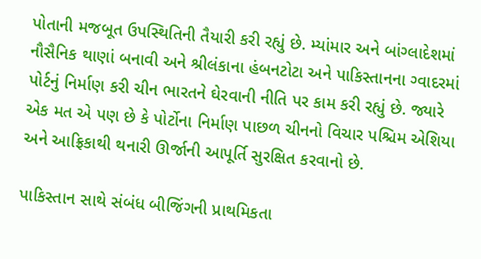પોતાની મજબૂત ઉપસ્થિતિની તૈયારી કરી રહ્યું છે. મ્યાંમાર અને બાંગ્લાદેશમાં નૌસૈનિક થાણાં બનાવી અને શ્રીલંકાના હંબનટોટા અને પાકિસ્તાનના ગ્વાદરમાં પોર્ટનું નિર્માણ કરી ચીન ભારતને ઘેરવાની નીતિ પર કામ કરી રહ્યું છે. જ્યારે એક મત એ પણ છે કે પોર્ટોના નિર્માણ પાછળ ચીનનો વિચાર પશ્ચિમ એશિયા અને આફ્રિકાથી થનારી ઊર્જાની આપૂર્તિ સુરક્ષિત કરવાનો છે.

પાકિસ્તાન સાથે સંબંધ બીજિંગની પ્રાથમિકતા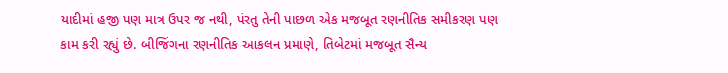યાદીમાં હજી પણ માત્ર ઉપર જ નથી, પંરતુ તેની પાછળ એક મજબૂત રણનીતિક સમીકરણ પણ કામ કરી રહ્યું છે. બીજિંગના રણનીતિક આકલન પ્રમાણે, તિબેટમાં મજબૂત સૈન્ય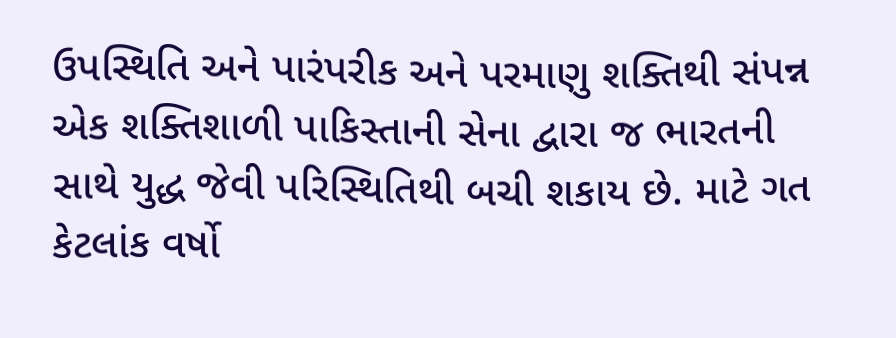ઉપસ્થિતિ અને પારંપરીક અને પરમાણુ શક્તિથી સંપન્ન એક શક્તિશાળી પાકિસ્તાની સેના દ્વારા જ ભારતની સાથે યુદ્ધ જેવી પરિસ્થિતિથી બચી શકાય છે. માટે ગત કેટલાંક વર્ષો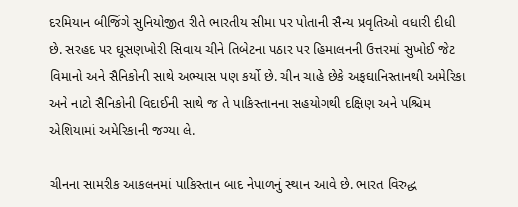દરમિયાન બીજિંગે સુનિયોજીત રીતે ભારતીય સીમા પર પોતાની સૈન્ય પ્રવૃતિઓ વધારી દીધી છે. સરહદ પર ઘૂસણખોરી સિવાય ચીને તિબેટના પઠાર પર હિમાલનની ઉત્તરમાં સુખોઈ જેટ વિમાનો અને સૈનિકોની સાથે અભ્યાસ પણ કર્યો છે. ચીન ચાહે છેકે અફઘાનિસ્તાનથી અમેરિકા અને નાટો સૈનિકોની વિદાઈની સાથે જ તે પાકિસ્તાનના સહયોગથી દક્ષિણ અને પશ્ચિમ એશિયામાં અમેરિકાની જગ્યા લે.

ચીનના સામરીક આકલનમાં પાકિસ્તાન બાદ નેપાળનું સ્થાન આવે છે. ભારત વિરુદ્ધ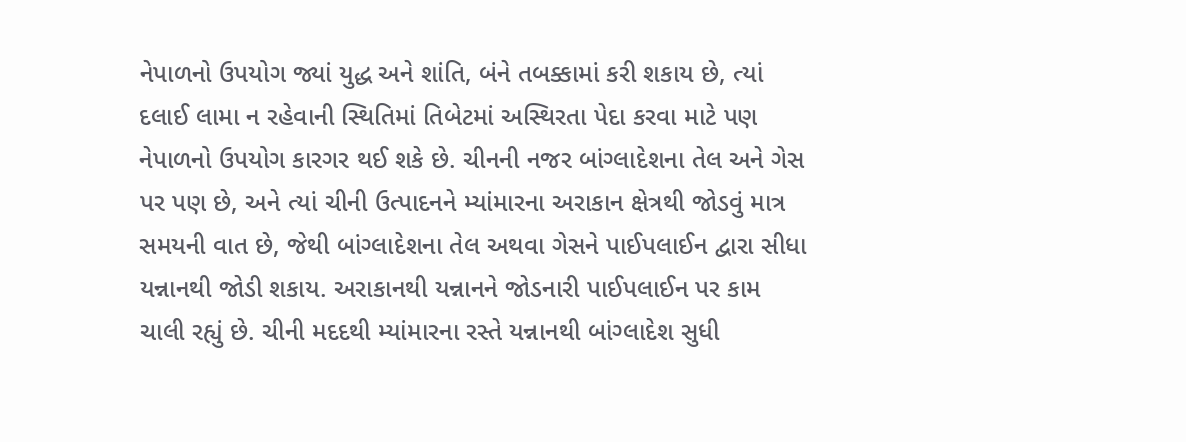નેપાળનો ઉપયોગ જ્યાં યુદ્ધ અને શાંતિ, બંને તબક્કામાં કરી શકાય છે, ત્યાં દલાઈ લામા ન રહેવાની સ્થિતિમાં તિબેટમાં અસ્થિરતા પેદા કરવા માટે પણ નેપાળનો ઉપયોગ કારગર થઈ શકે છે. ચીનની નજર બાંગ્લાદેશના તેલ અને ગેસ પર પણ છે, અને ત્યાં ચીની ઉત્પાદનને મ્યાંમારના અરાકાન ક્ષેત્રથી જોડવું માત્ર સમયની વાત છે, જેથી બાંગ્લાદેશના તેલ અથવા ગેસને પાઈપલાઈન દ્વારા સીધા યન્નાનથી જોડી શકાય. અરાકાનથી યન્નાનને જોડનારી પાઈપલાઈન પર કામ ચાલી રહ્યું છે. ચીની મદદથી મ્યાંમારના રસ્તે યન્નાનથી બાંગ્લાદેશ સુધી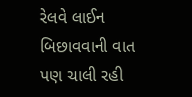રેલવે લાઈન બિછાવવાની વાત પણ ચાલી રહી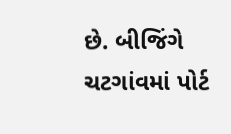છે. બીજિંગે ચટગાંવમાં પોર્ટ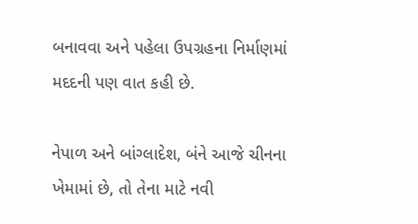બનાવવા અને પહેલા ઉપગ્રહના નિર્માણમાં મદદની પણ વાત કહી છે.

નેપાળ અને બાંગ્લાદેશ, બંને આજે ચીનના ખેમામાં છે, તો તેના માટે નવી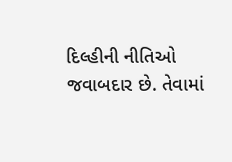દિલ્હીની નીતિઓ જવાબદાર છે. તેવામાં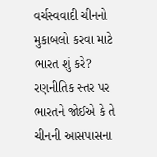વર્ચસ્વવાદી ચીનનો મુકાબલો કરવા માટે ભારત શું કરે? રણનીતિક સ્તર પર ભારતને જોઈએ કે તે ચીનની આસપાસના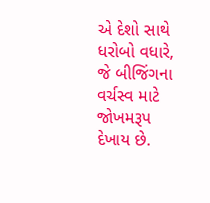એ દેશો સાથે ધરોબો વધારે, જે બીજિંગના વર્ચસ્વ માટે જોખમરૂપ દેખાય છે.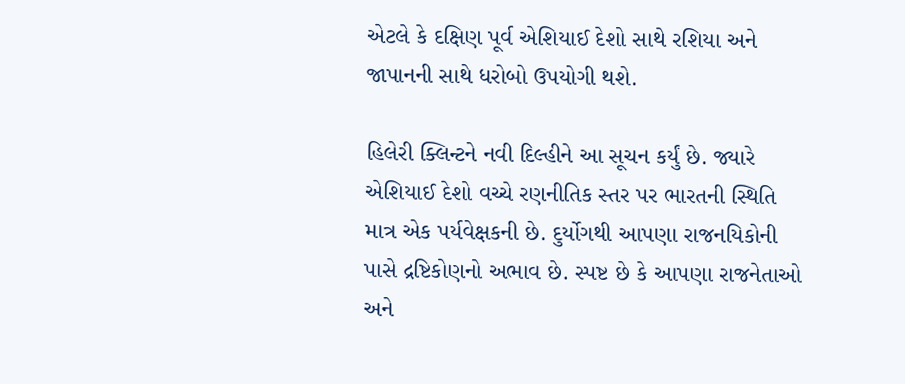એટલે કે દક્ષિણ પૂર્વ એશિયાઈ દેશો સાથે રશિયા અને જાપાનની સાથે ધરોબો ઉપયોગી થશે.

હિલેરી ક્લિન્ટને નવી દિલ્હીને આ સૂચન કર્યું છે. જ્યારે એશિયાઈ દેશો વચ્ચે રણનીતિક સ્તર પર ભારતની સ્થિતિ માત્ર એક પર્યવેક્ષકની છે. દુર્યોગથી આપણા રાજનયિકોની પાસે દ્રષ્ટિકોણનો અભાવ છે. સ્પષ્ટ છે કે આપણા રાજનેતાઓ અને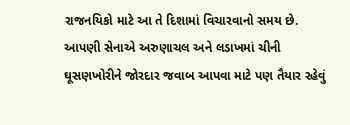રાજનયિકો માટે આ તે દિશામાં વિચારવાનો સમય છે. આપણી સેનાએ અરુણાચલ અને લડાખમાં ચીની ઘૂસણખોરીને જોરદાર જવાબ આપવા માટે પણ તૈયાર રહેવું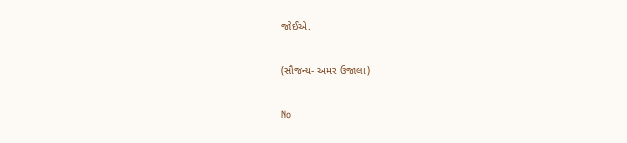જોઈએ.

(સૌજન્ય- અમર ઉજાલા)

No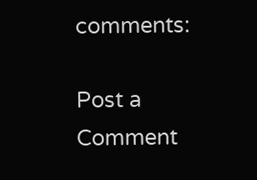comments:

Post a Comment